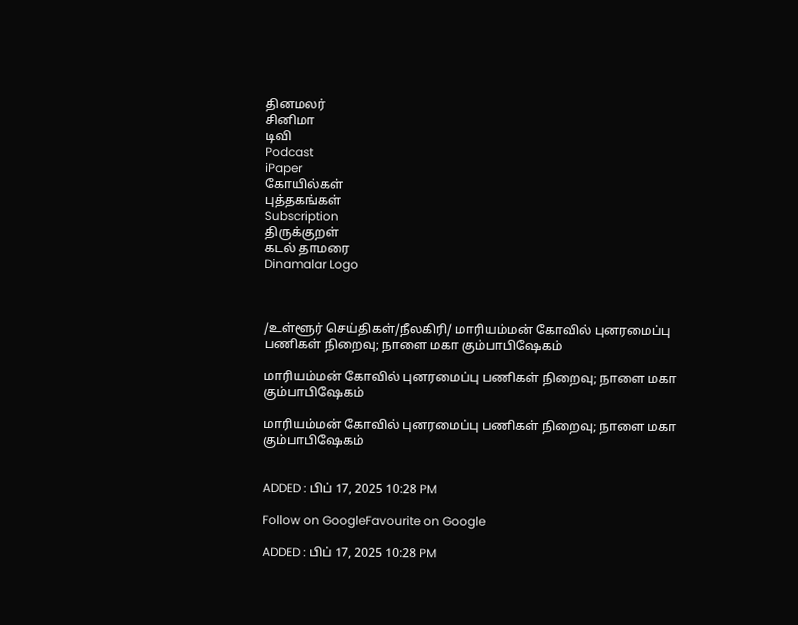தினமலர்
சினிமா
டிவி
Podcast
iPaper
கோயில்கள்
புத்தகங்கள்
Subscription
திருக்குறள்
கடல் தாமரை
Dinamalar Logo



/உள்ளூர் செய்திகள்/நீலகிரி/ மாரியம்மன் கோவில் புனரமைப்பு பணிகள் நிறைவு; நாளை மகா கும்பாபிஷேகம்

மாரியம்மன் கோவில் புனரமைப்பு பணிகள் நிறைவு; நாளை மகா கும்பாபிஷேகம்

மாரியம்மன் கோவில் புனரமைப்பு பணிகள் நிறைவு; நாளை மகா கும்பாபிஷேகம்


ADDED : பிப் 17, 2025 10:28 PM

Follow on GoogleFavourite on Google

ADDED : பிப் 17, 2025 10:28 PM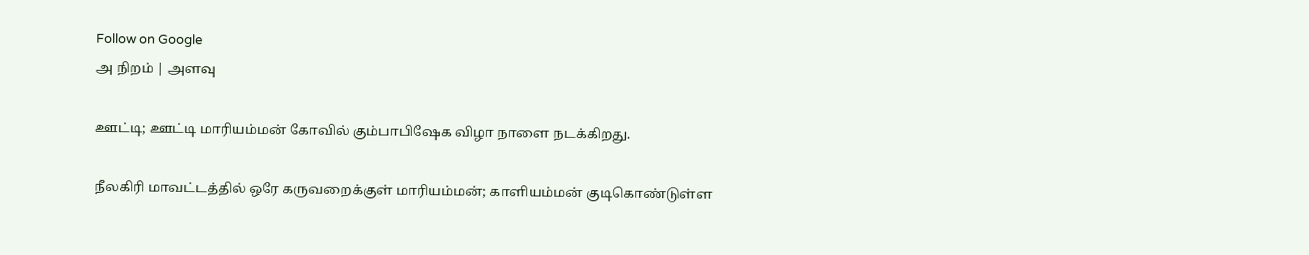Follow on Google
அ நிறம் | அளவு

ஊட்டி; ஊட்டி மாரியம்மன் கோவில் கும்பாபிஷேக விழா நாளை நடக்கிறது.

நீலகிரி மாவட்டத்தில் ஒரே கருவறைக்குள் மாரியம்மன்; காளியம்மன் குடிகொண்டுள்ள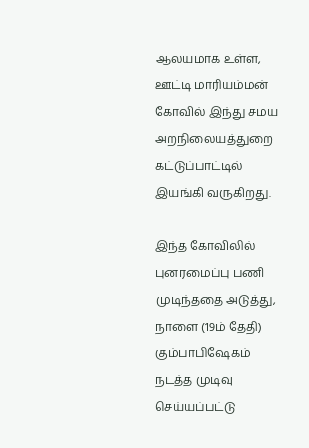ஆலயமாக உள்ள, ஊட்டி மாரியம்மன் கோவில் இந்து சமய அறநிலையத்துறை கட்டுப்பாட்டில் இயங்கி வருகிறது.

இந்த கோவிலில் புனரமைப்பு பணி முடிந்ததை அடுத்து, நாளை (19ம் தேதி) கும்பாபிஷேகம் நடத்த முடிவு செய்யப்பட்டு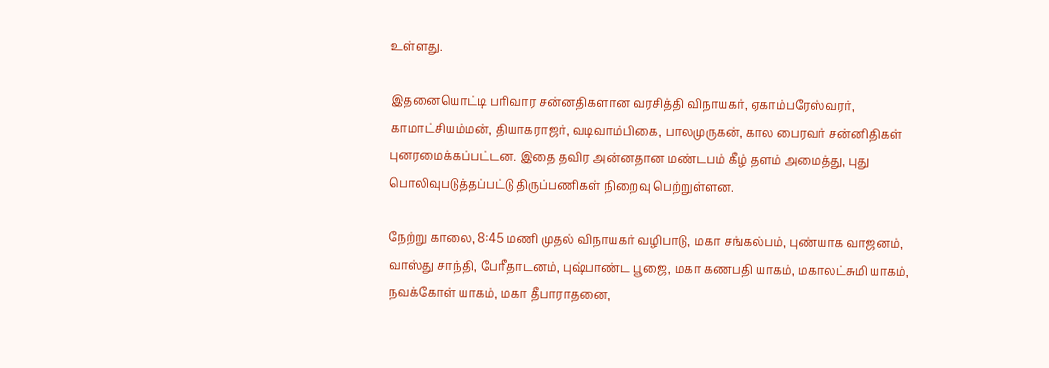உள்ளது.

இதனையொட்டி பரிவார சன்னதிகளான வரசித்தி விநாயகர், ஏகாம்பரேஸ்வரர், காமாட்சியம்மன், தியாகராஜர், வடிவாம்பிகை, பாலமுருகன், கால பைரவர் சன்னிதிகள் புனரமைக்கப்பட்டன. இதை தவிர அன்னதான மண்டபம் கீழ் தளம் அமைத்து, புது பொலிவுபடுத்தப்பட்டு திருப்பணிகள் நிறைவு பெற்றுள்ளன.

நேற்று காலை, 8:45 மணி முதல் விநாயகர் வழிபாடு, மகா சங்கல்பம், புண்யாக வாஜனம், வாஸ்து சாந்தி, பேரீதாடனம், புஷ்பாண்ட பூஜை, மகா கணபதி யாகம், மகாலட்சுமி யாகம், நவக்கோள் யாகம், மகா தீபாராதனை,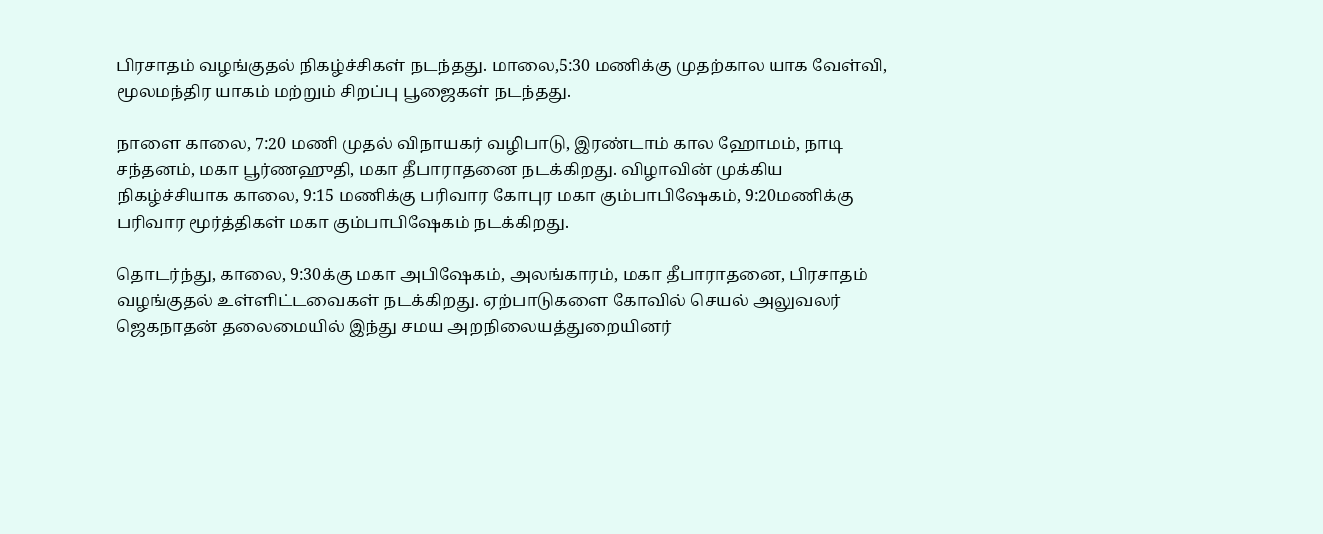பிரசாதம் வழங்குதல் நிகழ்ச்சிகள் நடந்தது. மாலை,5:30 மணிக்கு முதற்கால யாக வேள்வி, மூலமந்திர யாகம் மற்றும் சிறப்பு பூஜைகள் நடந்தது.

நாளை காலை, 7:20 மணி முதல் விநாயகர் வழிபாடு, இரண்டாம் கால ஹோமம், நாடி சந்தனம், மகா பூர்ணஹுதி, மகா தீபாராதனை நடக்கிறது. விழாவின் முக்கிய நிகழ்ச்சியாக காலை, 9:15 மணிக்கு பரிவார கோபுர மகா கும்பாபிஷேகம், 9:20மணிக்கு பரிவார மூர்த்திகள் மகா கும்பாபிஷேகம் நடக்கிறது.

தொடர்ந்து, காலை, 9:30க்கு மகா அபிஷேகம், அலங்காரம், மகா தீபாராதனை, பிரசாதம் வழங்குதல் உள்ளிட்டவைகள் நடக்கிறது. ஏற்பாடுகளை கோவில் செயல் அலுவலர் ஜெகநாதன் தலைமையில் இந்து சமய அறநிலையத்துறையினர்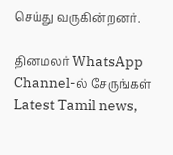செய்து வருகின்றனர்.

தினமலர் WhatsApp Channel-ல் சேருங்கள்
Latest Tamil news,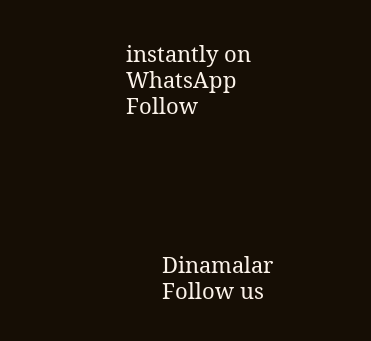instantly on WhatsApp
Follow





      Dinamalar
      Follow us